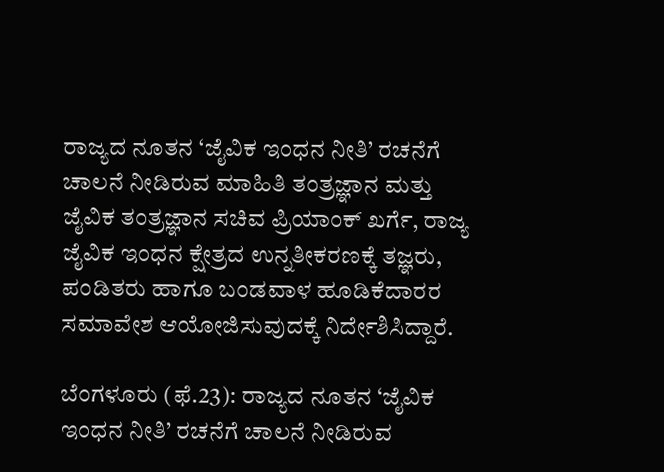ರಾಜ್ಯದ ನೂತನ ‘ಜೈವಿಕ ಇಂಧನ ನೀತಿ’ ರಚನೆಗೆ ಚಾಲನೆ ನೀಡಿರುವ ಮಾಹಿತಿ ತಂತ್ರಜ್ಞಾನ ಮತ್ತು ಜೈವಿಕ ತಂತ್ರಜ್ಞಾನ ಸಚಿವ ಪ್ರಿಯಾಂಕ್‌ ಖರ್ಗೆ, ರಾಜ್ಯ ಜೈವಿಕ ಇಂಧನ ಕ್ಷೇತ್ರದ ಉನ್ನತೀಕರಣಕ್ಕೆ ತಜ್ಞರು, ಪಂಡಿತರು ಹಾಗೂ ಬಂಡವಾಳ ಹೂಡಿಕೆದಾರರ ಸಮಾವೇಶ ಆಯೋಜಿಸುವುದಕ್ಕೆ ನಿರ್ದೇಶಿಸಿದ್ದಾರೆ.

ಬೆಂಗಳೂರು (ಫೆ.23): ರಾಜ್ಯದ ನೂತನ ‘ಜೈವಿಕ ಇಂಧನ ನೀತಿ’ ರಚನೆಗೆ ಚಾಲನೆ ನೀಡಿರುವ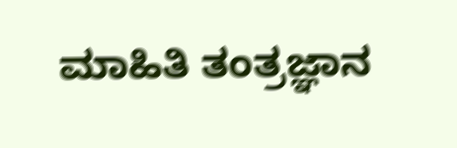ಮಾಹಿತಿ ತಂತ್ರಜ್ಞಾನ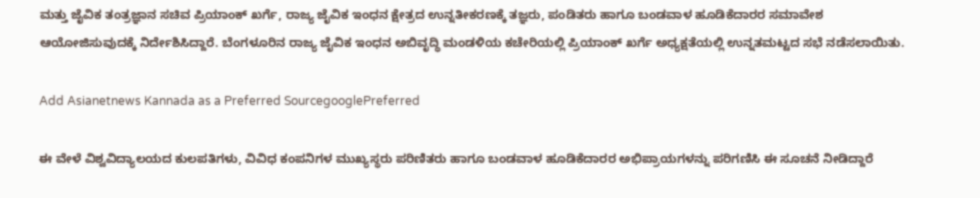ಮತ್ತು ಜೈವಿಕ ತಂತ್ರಜ್ಞಾನ ಸಚಿವ ಪ್ರಿಯಾಂಕ್‌ ಖರ್ಗೆ, ರಾಜ್ಯ ಜೈವಿಕ ಇಂಧನ ಕ್ಷೇತ್ರದ ಉನ್ನತೀಕರಣಕ್ಕೆ ತಜ್ಞರು, ಪಂಡಿತರು ಹಾಗೂ ಬಂಡವಾಳ ಹೂಡಿಕೆದಾರರ ಸಮಾವೇಶ ಆಯೋಜಿಸುವುದಕ್ಕೆ ನಿರ್ದೇಶಿಸಿದ್ದಾರೆ. ಬೆಂಗಳೂರಿನ ರಾಜ್ಯ ಜೈವಿಕ ಇಂಧನ ಅಬಿವೃದ್ಧಿ ಮಂಡಳಿಯ ಕಚೇರಿಯಲ್ಲಿ ಪ್ರಿಯಾಂಕ್‌ ಖರ್ಗೆ ಅಧ್ಯಕ್ಷತೆಯಲ್ಲಿ ಉನ್ನತಮಟ್ಟದ ಸಭೆ ನಡೆಸಲಾಯಿತು.

Add Asianetnews Kannada as a Preferred SourcegooglePreferred

ಈ ವೇಳೆ ವಿಶ್ವವಿದ್ಯಾಲಯದ ಕುಲಪತಿಗಳು, ವಿವಿಧ ಕಂಪನಿಗಳ ಮುಖ್ಯಸ್ಥರು ಪರಿಣಿತರು ಹಾಗೂ ಬಂಡವಾಳ ಹೂಡಿಕೆದಾರರ ಅಭಿಪ್ರಾಯಗಳನ್ನು ಪರಿಗಣಿಸಿ ಈ ಸೂಚನೆ ನೀಡಿದ್ದಾರೆ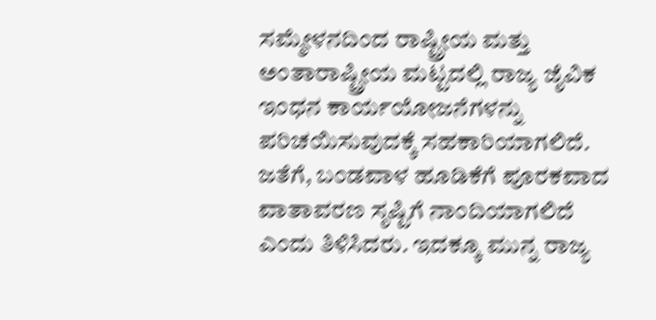ಸಮ್ಮೇಳನದಿಂದ ರಾಷ್ಟ್ರೀಯ ಮತ್ತು ಅಂತಾರಾಷ್ಟ್ರೀಯ ಮಟ್ಟದಲ್ಲಿ ರಾಜ್ಯ ಜೈವಿಕ ಇಂಧನ ಕಾರ್ಯಯೋಜನೆಗಳನ್ನು ಪರಿಚಯಿಸುವುದಕ್ಕೆ ಸಹಕಾರಿಯಾಗಲಿದೆ. ಜತೆಗೆ, ಬಂಡವಾಳ ಹೂಡಿಕೆಗೆ ಪೂರಕವಾದ ವಾತಾವರಣ ಸೃಷ್ಟಿಗೆ ನಾಂದಿಯಾಗಲಿದೆ ಎಂದು ತಿಳಿಸಿದರು. ಇದಕ್ಕೂ ಮುನ್ನ ರಾಜ್ಯ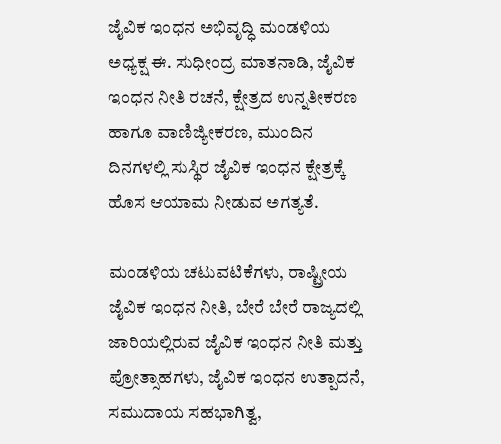ಜೈವಿಕ ಇಂಧನ ಅಭಿವೃದ್ಧಿ ಮಂಡಳಿಯ ಅಧ್ಯಕ್ಷ ಈ. ಸುಧೀಂದ್ರ ಮಾತನಾಡಿ, ಜೈವಿಕ ಇಂಧನ ನೀತಿ ರಚನೆ, ಕ್ಷೇತ್ರದ ಉನ್ನತೀಕರಣ ಹಾಗೂ ವಾಣಿಜ್ಯೀಕರಣ, ಮುಂದಿನ ದಿನಗಳಲ್ಲಿ ಸುಸ್ಥಿರ ಜೈವಿಕ ಇಂಧನ ಕ್ಷೇತ್ರಕ್ಕೆ ಹೊಸ ಆಯಾಮ ನೀಡುವ ಅಗತ್ಯತೆ.

ಮಂಡಳಿಯ ಚಟುವಟಿಕೆಗಳು, ರಾಷ್ಟ್ರೀಯ ಜೈವಿಕ ಇಂಧನ ನೀತಿ, ಬೇರೆ ಬೇರೆ ರಾಜ್ಯದಲ್ಲಿ ಜಾರಿಯಲ್ಲಿರುವ ಜೈವಿಕ ಇಂಧನ ನೀತಿ ಮತ್ತು ಪ್ರೋತ್ಸಾಹಗಳು, ಜೈವಿಕ ಇಂಧನ ಉತ್ಪಾದನೆ, ಸಮುದಾಯ ಸಹಭಾಗಿತ್ವ,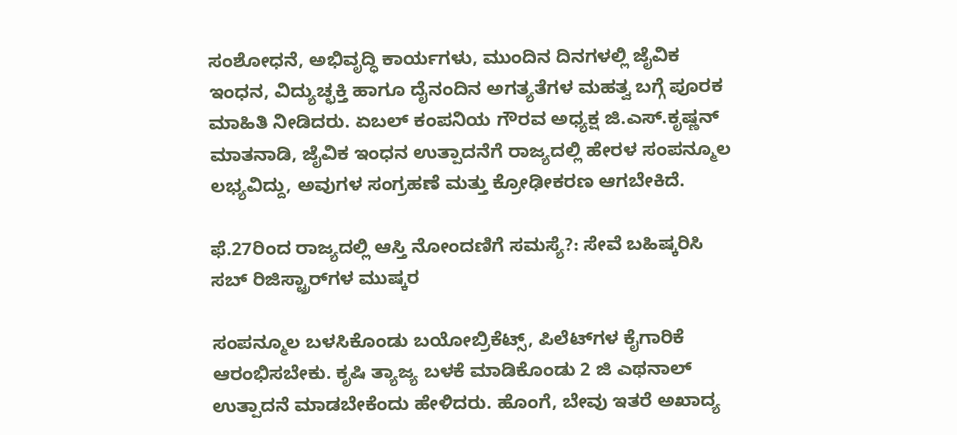ಸಂಶೋಧನೆ, ಅಭಿವೃದ್ಧಿ ಕಾರ್ಯಗಳು, ಮುಂದಿನ ದಿನಗಳಲ್ಲಿ ಜೈವಿಕ ಇಂಧನ, ವಿದ್ಯುಚ್ಛಕ್ತಿ ಹಾಗೂ ದೈನಂದಿನ ಅಗತ್ಯತೆಗಳ ಮಹತ್ವ ಬಗ್ಗೆ ಪೂರಕ ಮಾಹಿತಿ ನೀಡಿದರು. ಏಬಲ್‌ ಕಂಪನಿಯ ಗೌರವ ಅಧ್ಯಕ್ಷ ಜಿ.ಎಸ್‌.ಕೃಷ್ಣನ್‌ ಮಾತನಾಡಿ, ಜೈವಿಕ ಇಂಧನ ಉತ್ಪಾದನೆಗೆ ರಾಜ್ಯದಲ್ಲಿ ಹೇರಳ ಸಂಪನ್ಮೂಲ ಲಭ್ಯವಿದ್ದು, ಅವುಗಳ ಸಂಗ್ರಹಣೆ ಮತ್ತು ಕ್ರೋಢೀಕರಣ ಆಗಬೇಕಿದೆ.

ಫೆ.27ರಿಂದ ರಾಜ್ಯದಲ್ಲಿ ಆಸ್ತಿ ನೋಂದಣಿಗೆ ಸಮಸ್ಯೆ?: ಸೇವೆ ಬಹಿಷ್ಕರಿಸಿ ಸಬ್‌ ರಿಜಿಸ್ಟ್ರಾರ್‌ಗಳ ಮುಷ್ಕರ

ಸಂಪನ್ಮೂಲ ಬಳಸಿಕೊಂಡು ಬಯೋಬ್ರಿಕೆಟ್ಸ್‌, ಪಿಲೆಟ್‌ಗಳ ಕೈಗಾರಿಕೆ ಆರಂಭಿಸಬೇಕು. ಕೃಷಿ ತ್ಯಾಜ್ಯ ಬಳಕೆ ಮಾಡಿಕೊಂಡು 2 ಜಿ ಎಥನಾಲ್‌ ಉತ್ಪಾದನೆ ಮಾಡಬೇಕೆಂದು ಹೇಳಿದರು. ಹೊಂಗೆ, ಬೇವು ಇತರೆ ಅಖಾದ್ಯ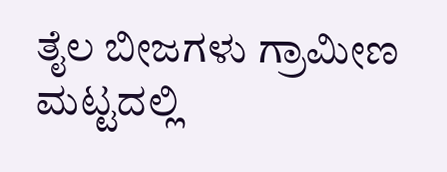ತೈಲ ಬೀಜಗಳು ಗ್ರಾಮೀಣ ಮಟ್ಟದಲ್ಲಿ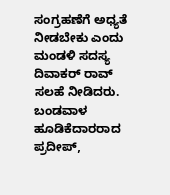ಸಂಗ್ರಹಣೆಗೆ ಅಧ್ಯತೆ ನೀಡಬೇಕು ಎಂದು ಮಂಡಳಿ ಸದಸ್ಯ ದಿವಾಕರ್‌ ರಾವ್‌ ಸಲಹೆ ನೀಡಿದರು. ಬಂಡವಾಳ ಹೂಡಿಕೆದಾರರಾದ ಪ್ರದೀಪ್‌,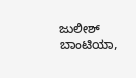ಜುಲೀಶ್‌ ಬಾಂಟಿಯಾ,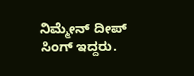ನಿಮ್ಮೇನ್‌ ದೀಪ್‌ ಸಿಂಗ್‌ ಇದ್ದರು.